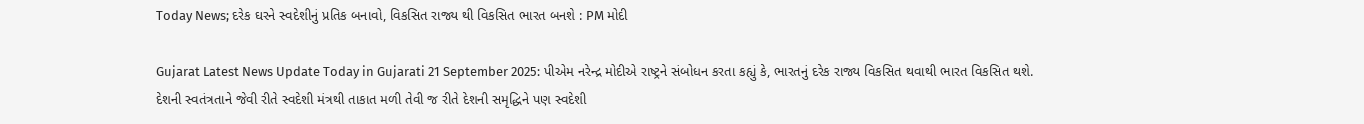Today News; દરેક ઘરને સ્વદેશીનું પ્રતિક બનાવો, વિકસિત રાજ્ય થી વિકસિત ભારત બનશે : PM મોદી

Gujarat Latest News Update Today in Gujarati 21 September 2025: પીએમ નરેન્દ્ર મોદીએ રાષ્ટ્રને સંબોધન કરતા કહ્યું કે, ભારતનું દરેક રાજ્ય વિકસિત થવાથી ભારત વિકસિત થશે. દેશની સ્વતંત્રતાને જેવી રીતે સ્વદેશી મંત્રથી તાકાત મળી તેવી જ રીતે દેશની સમૃદ્ધિને પણ સ્વદેશી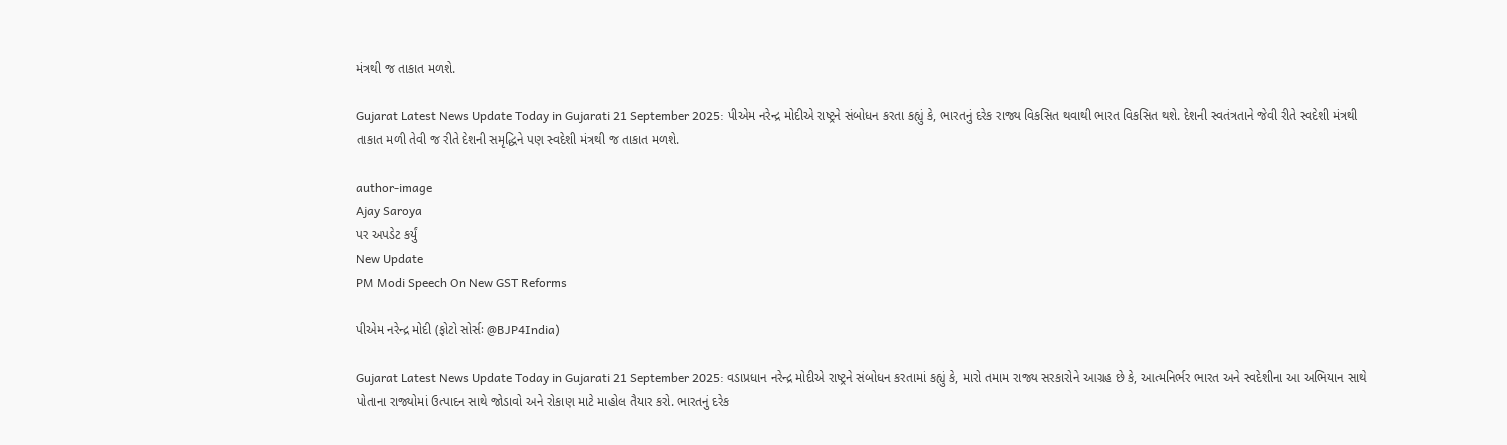મંત્રથી જ તાકાત મળશે.

Gujarat Latest News Update Today in Gujarati 21 September 2025: પીએમ નરેન્દ્ર મોદીએ રાષ્ટ્રને સંબોધન કરતા કહ્યું કે, ભારતનું દરેક રાજ્ય વિકસિત થવાથી ભારત વિકસિત થશે. દેશની સ્વતંત્રતાને જેવી રીતે સ્વદેશી મંત્રથી તાકાત મળી તેવી જ રીતે દેશની સમૃદ્ધિને પણ સ્વદેશી મંત્રથી જ તાકાત મળશે.

author-image
Ajay Saroya
પર અપડેટ કર્યું
New Update
PM Modi Speech On New GST Reforms

પીએમ નરેન્દ્ર મોદી (ફોટો સોર્સઃ @BJP4India)

Gujarat Latest News Update Today in Gujarati 21 September 2025: વડાપ્રધાન નરેન્દ્ર મોદીએ રાષ્ટ્રને સંબોધન કરતામાં કહ્યું કે, મારો તમામ રાજ્ય સરકારોને આગ્રહ છે કે, આત્મનિર્ભર ભારત અને સ્વદેશીના આ અભિયાન સાથે પોતાના રાજ્યોમાં ઉત્પાદન સાથે જોડાવો અને રોકાણ માટે માહોલ તૈયાર કરો. ભારતનું દરેક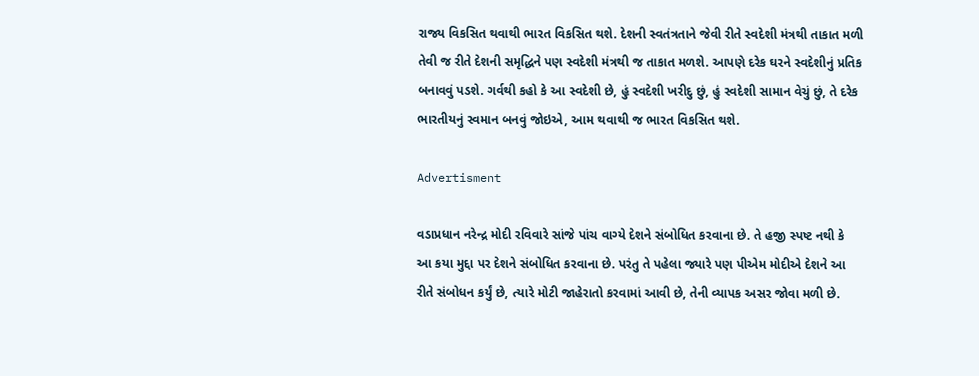રાજ્ય વિકસિત થવાથી ભારત વિકસિત થશે. દેશની સ્વતંત્રતાને જેવી રીતે સ્વદેશી મંત્રથી તાકાત મળી તેવી જ રીતે દેશની સમૃદ્ધિને પણ સ્વદેશી મંત્રથી જ તાકાત મળશે. આપણે દરેક ઘરને સ્વદેશીનું પ્રતિક બનાવવું પડશે. ગર્વથી કહો કે આ સ્વદેશી છે, હું સ્વદેશી ખરીદુ છું, હું સ્વદેશી સામાન વેચું છું, તે દરેક ભારતીયનું સ્વમાન બનવું જોઇએ, આમ થવાથી જ ભારત વિકસિત થશે.

Advertisment

વડાપ્રધાન નરેન્દ્ર મોદી રવિવારે સાંજે પાંચ વાગ્યે દેશને સંબોધિત કરવાના છે. તે હજી સ્પષ્ટ નથી કે આ કયા મુદ્દા પર દેશને સંબોધિત કરવાના છે. પરંતુ તે પહેલા જ્યારે પણ પીએમ મોદીએ દેશને આ રીતે સંબોધન કર્યું છે, ત્યારે મોટી જાહેરાતો કરવામાં આવી છે, તેની વ્યાપક અસર જોવા મળી છે.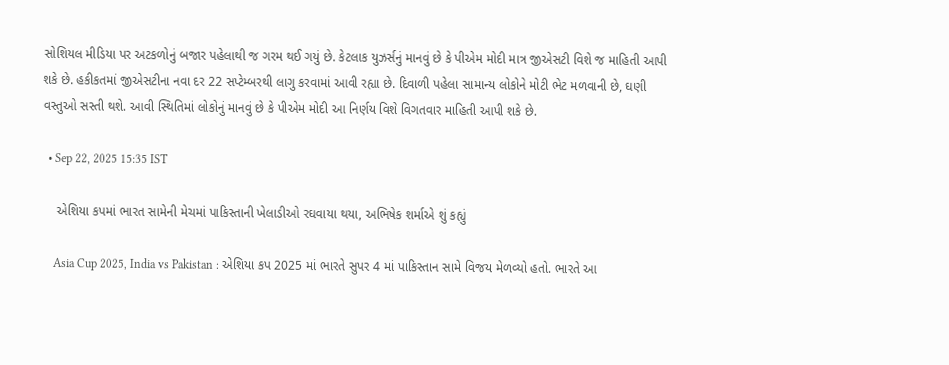સોશિયલ મીડિયા પર અટકળોનું બજાર પહેલાથી જ ગરમ થઈ ગયું છે. કેટલાક યુઝર્સનું માનવું છે કે પીએમ મોદી માત્ર જીએસટી વિશે જ માહિતી આપી શકે છે. હકીકતમાં જીએસટીના નવા દર 22 સપ્ટેમ્બરથી લાગુ કરવામાં આવી રહ્યા છે. દિવાળી પહેલા સામાન્ય લોકોને મોટી ભેટ મળવાની છે, ઘણી વસ્તુઓ સસ્તી થશે. આવી સ્થિતિમાં લોકોનું માનવું છે કે પીએમ મોદી આ નિર્ણય વિશે વિગતવાર માહિતી આપી શકે છે.

  • Sep 22, 2025 15:35 IST

    એશિયા કપમાં ભારત સામેની મેચમાં પાકિસ્તાની ખેલાડીઓ રઘવાયા થયા, અભિષેક શર્માએ શું કહ્યું

    Asia Cup 2025, India vs Pakistan : એશિયા કપ 2025 માં ભારતે સુપર 4 માં પાકિસ્તાન સામે વિજય મેળવ્યો હતો. ભારતે આ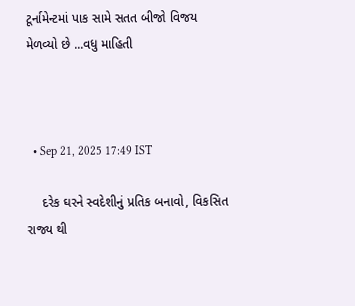ટૂર્નામેન્ટમાં પાક સામે સતત બીજો વિજય મેળવ્યો છે ...વધુ માહિતી



  • Sep 21, 2025 17:49 IST

    દરેક ઘરને સ્વદેશીનું પ્રતિક બનાવો, વિકસિત રાજ્ય થી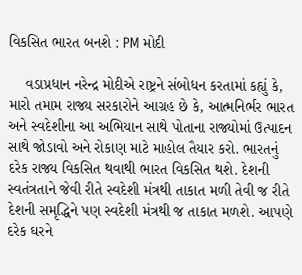વિકસિત ભારત બનશે : PM મોદી

    વડાપ્રધાન નરેન્દ્ર મોદીએ રાષ્ટ્રને સંબોધન કરતામાં કહ્યું કે, મારો તમામ રાજ્ય સરકારોને આગ્રહ છે કે, આત્મનિર્ભર ભારત અને સ્વદેશીના આ અભિયાન સાથે પોતાના રાજ્યોમાં ઉત્પાદન સાથે જોડાવો અને રોકાણ માટે માહોલ તૈયાર કરો. ભારતનું દરેક રાજ્ય વિકસિત થવાથી ભારત વિકસિત થશે. દેશની સ્વતંત્રતાને જેવી રીતે સ્વદેશી મંત્રથી તાકાત મળી તેવી જ રીતે દેશની સમૃદ્ધિને પણ સ્વદેશી મંત્રથી જ તાકાત મળશે. આપણે દરેક ઘરને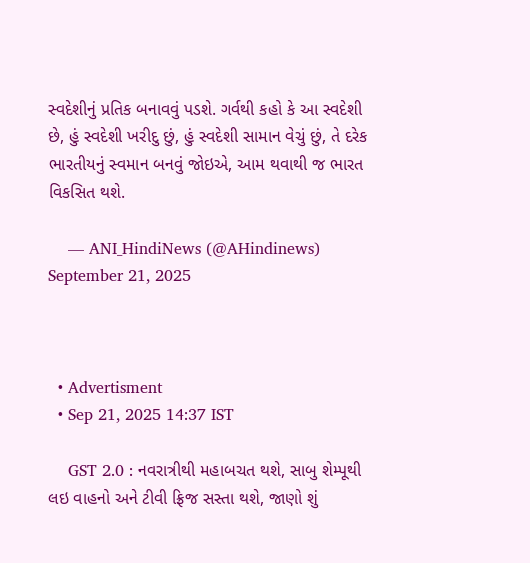સ્વદેશીનું પ્રતિક બનાવવું પડશે. ગર્વથી કહો કે આ સ્વદેશી છે, હું સ્વદેશી ખરીદુ છું, હું સ્વદેશી સામાન વેચું છું, તે દરેક ભારતીયનું સ્વમાન બનવું જોઇએ, આમ થવાથી જ ભારત વિકસિત થશે.

    — ANI_HindiNews (@AHindinews) September 21, 2025



  • Advertisment
  • Sep 21, 2025 14:37 IST

    GST 2.0 : નવરાત્રીથી મહાબચત થશે, સાબુ શેમ્પૂથી લઇ વાહનો અને ટીવી ફ્રિજ સસ્તા થશે, જાણો શું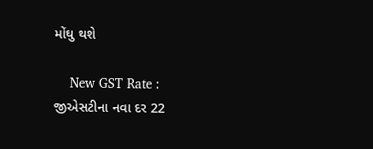મોંઘુ થશે

    New GST Rate : જીએસટીના નવા દર 22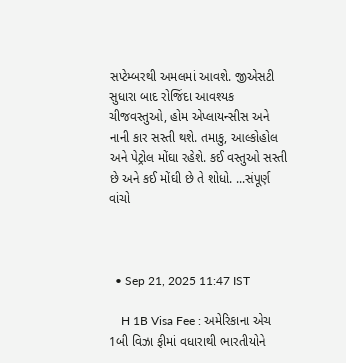સપ્ટેમ્બરથી અમલમાં આવશે. જીએસટી સુધારા બાદ રોજિંદા આવશ્યક ચીજવસ્તુઓ, હોમ એપ્લાયન્સીસ અને નાની કાર સસ્તી થશે. તમાકુ, આલ્કોહોલ અને પેટ્રોલ મોંઘા રહેશે. કઈ વસ્તુઓ સસ્તી છે અને કઈ મોંઘી છે તે શોધો. ...સંપૂર્ણ વાંચો



  • Sep 21, 2025 11:47 IST

    H 1B Visa Fee : અમેરિકાના એચ 1બી વિઝા ફીમાં વધારાથી ભારતીયોને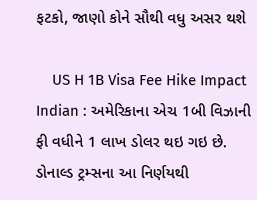ફટકો, જાણો કોને સૌથી વધુ અસર થશે

    US H 1B Visa Fee Hike Impact Indian : અમેરિકાના એચ 1બી વિઝાની ફી વધીને 1 લાખ ડોલર થઇ ગઇ છે. ડોનાલ્ડ ટ્રમ્સના આ નિર્ણયથી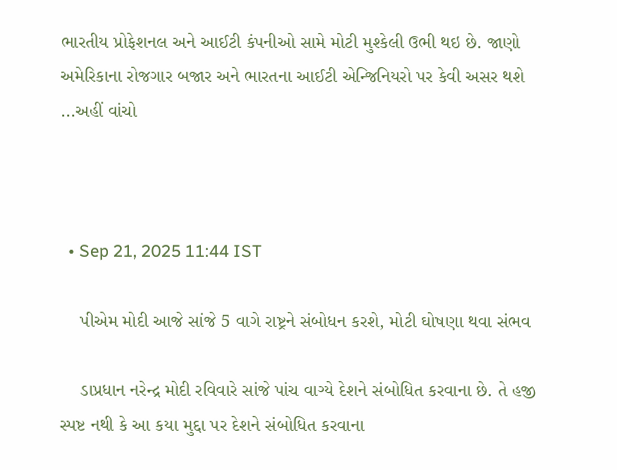ભારતીય પ્રોફેશનલ અને આઈટી કંપનીઓ સામે મોટી મુશ્કેલી ઉભી થઇ છે. જાણો અમેરિકાના રોજગાર બજાર અને ભારતના આઈટી એન્જિનિયરો પર કેવી અસર થશે ...અહીં વાંચો



  • Sep 21, 2025 11:44 IST

    પીએમ મોદી આજે સાંજે 5 વાગે રાષ્ટ્રને સંબોધન કરશે, મોટી ઘોષણા થવા સંભવ

    ડાપ્રધાન નરેન્દ્ર મોદી રવિવારે સાંજે પાંચ વાગ્યે દેશને સંબોધિત કરવાના છે. તે હજી સ્પષ્ટ નથી કે આ કયા મુદ્દા પર દેશને સંબોધિત કરવાના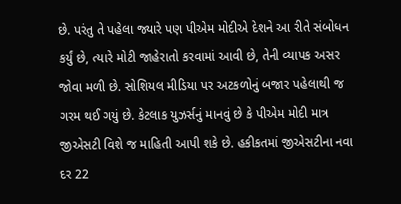છે. પરંતુ તે પહેલા જ્યારે પણ પીએમ મોદીએ દેશને આ રીતે સંબોધન કર્યું છે, ત્યારે મોટી જાહેરાતો કરવામાં આવી છે, તેની વ્યાપક અસર જોવા મળી છે. સોશિયલ મીડિયા પર અટકળોનું બજાર પહેલાથી જ ગરમ થઈ ગયું છે. કેટલાક યુઝર્સનું માનવું છે કે પીએમ મોદી માત્ર જીએસટી વિશે જ માહિતી આપી શકે છે. હકીકતમાં જીએસટીના નવા દર 22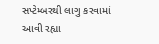સપ્ટેમ્બરથી લાગુ કરવામાં આવી રહ્યા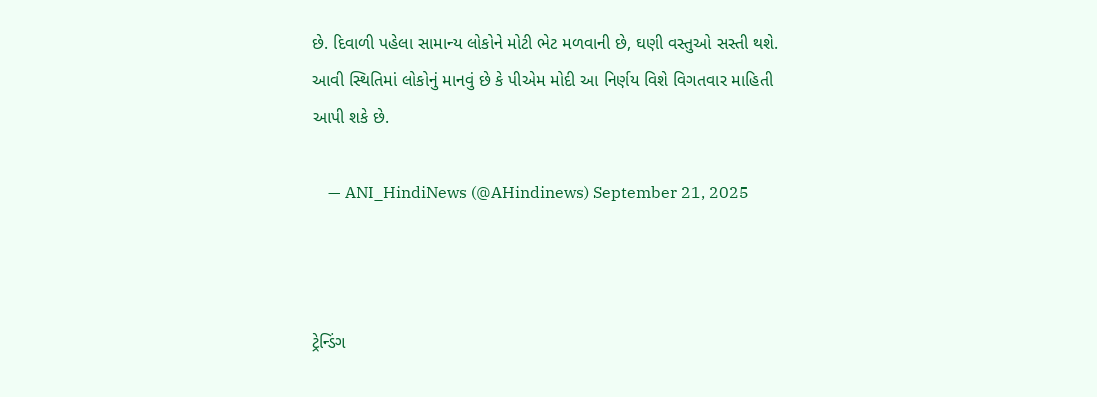છે. દિવાળી પહેલા સામાન્ય લોકોને મોટી ભેટ મળવાની છે, ઘણી વસ્તુઓ સસ્તી થશે. આવી સ્થિતિમાં લોકોનું માનવું છે કે પીએમ મોદી આ નિર્ણય વિશે વિગતવાર માહિતી આપી શકે છે.

    — ANI_HindiNews (@AHindinews) September 21, 2025



ટ્રેન્ડિંગ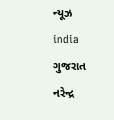ન્યૂઝ india ગુજરાત નરેન્દ્ર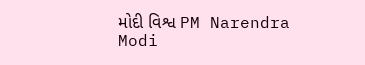મોદી વિશ્વ PM Narendra Modi